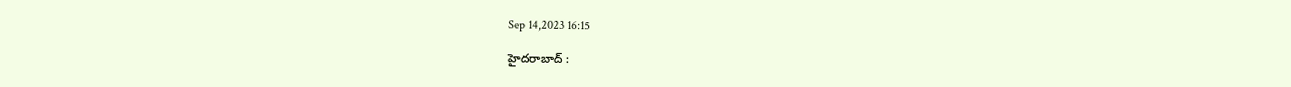Sep 14,2023 16:15

హైదరాబాద్‌ :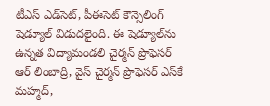టీఎస్‌ ఎడ్‌సెట్‌, పీఈసెట్‌ కౌన్సెలింగ్‌ షెడ్యూల్‌ విడుదలైంది. ఈ షెడ్యూల్‌ను ఉన్నత విద్యామండలి చైర్మన్‌ ప్రొఫెసర్‌ ఆర్‌ లింబాద్రి, వైస్‌ చైర్మన్‌ ప్రొఫెసర్‌ ఎస్‌కే మహ్మద్‌,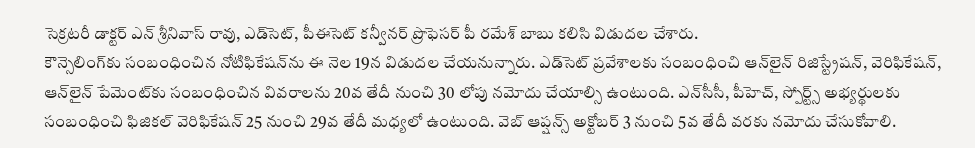సెక్రటరీ డాక్టర్‌ ఎన్‌ శ్రీనివాస్‌ రావు, ఎడ్‌సెట్‌, పీఈసెట్‌ కన్వీనర్‌ ప్రొఫెసర్‌ పీ రమేశ్‌ బాబు కలిసి విడుదల చేశారు.
కౌన్సెలింగ్‌కు సంబంధించిన నోటిఫికేషన్‌ను ఈ నెల 19న విడుదల చేయనున్నారు. ఎడ్‌సెట్‌ ప్రవేశాలకు సంబంధించి ఆన్‌లైన్‌ రిజిస్ట్రేషన్‌, వెరిఫికేషన్‌, ఆన్‌లైన్‌ పేమెంట్‌కు సంబంధించిన వివరాలను 20వ తేదీ నుంచి 30 లోపు నమోదు చేయాల్సి ఉంటుంది. ఎన్‌సీసీ, పీహెచ్‌, స్పోర్ట్స్‌ అభ్యర్థులకు సంబంధించి ఫిజికల్‌ వెరిఫికేషన్‌ 25 నుంచి 29వ తేదీ మధ్యలో ఉంటుంది. వెబ్‌ ఆప్షన్స్‌ అక్టోబర్‌ 3 నుంచి 5వ తేదీ వరకు నమోదు చేసుకోవాలి.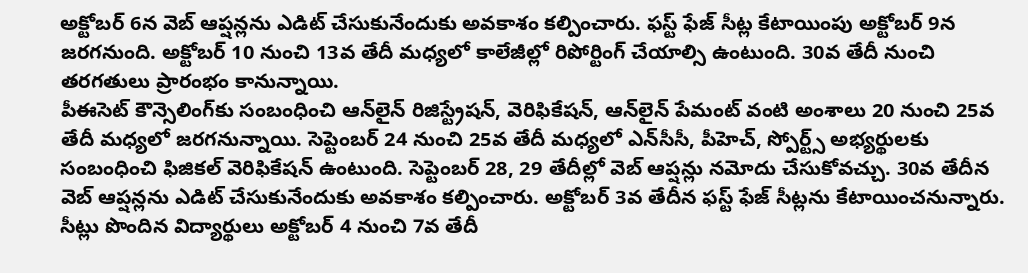అక్టోబర్‌ 6న వెబ్‌ ఆప్షన్లను ఎడిట్‌ చేసుకునేందుకు అవకాశం కల్పించారు. ఫస్ట్‌ ఫేజ్‌ సీట్ల కేటాయింపు అక్టోబర్‌ 9న జరగనుంది. అక్టోబర్‌ 10 నుంచి 13వ తేదీ మధ్యలో కాలేజీల్లో రిపోర్టింగ్‌ చేయాల్సి ఉంటుంది. 30వ తేదీ నుంచి తరగతులు ప్రారంభం కానున్నాయి.
పీఈసెట్‌ కౌన్సెలింగ్‌కు సంబంధించి ఆన్‌లైన్‌ రిజిస్ట్రేషన్‌, వెరిఫికేషన్‌, ఆన్‌లైన్‌ పేమంట్‌ వంటి అంశాలు 20 నుంచి 25వ తేదీ మధ్యలో జరగనున్నాయి. సెప్టెంబర్‌ 24 నుంచి 25వ తేదీ మధ్యలో ఎన్‌సీసీ, పీహెచ్‌, స్పోర్ట్స్‌ అభ్యర్థులకు సంబంధించి ఫిజికల్‌ వెరిఫికేషన్‌ ఉంటుంది. సెప్టెంబర్‌ 28, 29 తేదీల్లో వెబ్‌ ఆప్షన్లు నమోదు చేసుకోవచ్చు. 30వ తేదీన వెబ్‌ ఆప్షన్లను ఎడిట్‌ చేసుకునేందుకు అవకాశం కల్పించారు. అక్టోబర్‌ 3వ తేదీన ఫస్ట్‌ ఫేజ్‌ సీట్లను కేటాయించనున్నారు. సీట్లు పొందిన విద్యార్థులు అక్టోబర్‌ 4 నుంచి 7వ తేదీ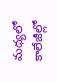మధ్యలో కాలేజీల్లో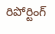రిపోర్టింగ్‌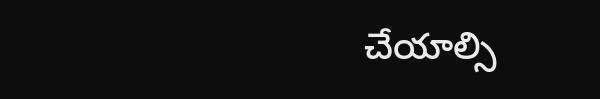చేయాల్సి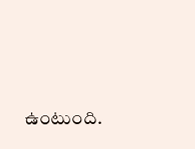ఉంటుంది.